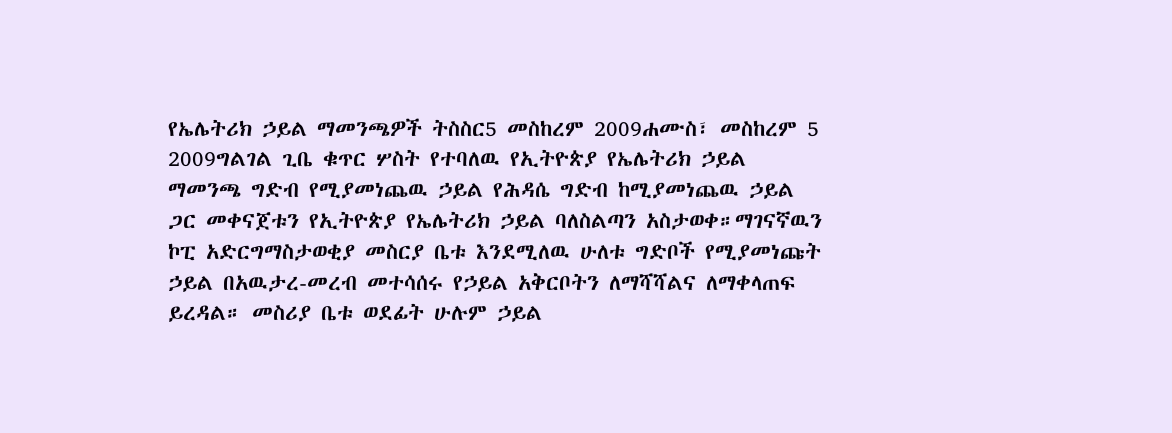የኤሌትሪክ ኃይል ማመንጫዎች ትስስር5 መስከረም 2009ሐሙስ፣ መስከረም 5 2009ግልገል ጊቤ ቁጥር ሦስት የተባለዉ የኢትዮጵያ የኤሌትሪክ ኃይል ማመንጫ ግድብ የሚያመነጨዉ ኃይል የሕዳሴ ግድብ ከሚያመነጨዉ ኃይል ጋር መቀናጀቱን የኢትዮጵያ የኤሌትሪክ ኃይል ባለስልጣን አስታወቀ።ማገናኛዉን ኮፒ አድርግማስታወቂያ መስርያ ቤቱ እንደሚለዉ ሁለቱ ግድቦች የሚያመነጩት ኃይል በአዉታረ-መረብ መተሳሰሩ የኃይል አቅርቦትን ለማሻሻልና ለማቀላጠፍ ይረዳል። መስሪያ ቤቱ ወደፊት ሁሉም ኃይል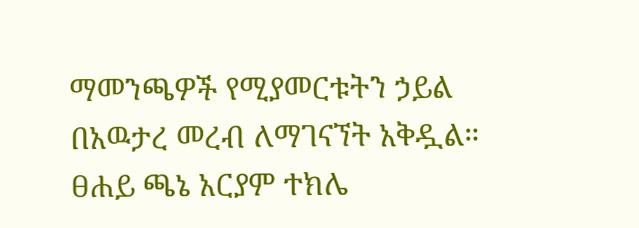ማመንጫዎች የሚያመርቱትን ኃይል በአዉታረ መረብ ለማገናኘት አቅዷል። ፀሐይ ጫኔ አርያም ተክሌ